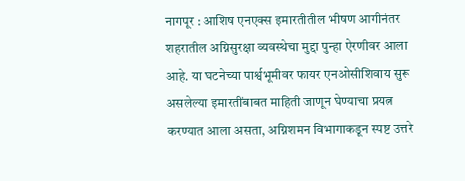नागपूर : आशिष एनएक्स इमारतीतील भीषण आगीनंतर शहरातील अग्निसुरक्षा व्यवस्थेचा मुद्दा पुन्हा ऐरणीवर आला आहे. या घटनेच्या पार्श्वभूमीवर फायर एनओसीशिवाय सुरू असलेल्या इमारतींबाबत माहिती जाणून घेण्याचा प्रयत्न करण्यात आला असता, अग्निशमन विभागाकडून स्पष्ट उत्तरे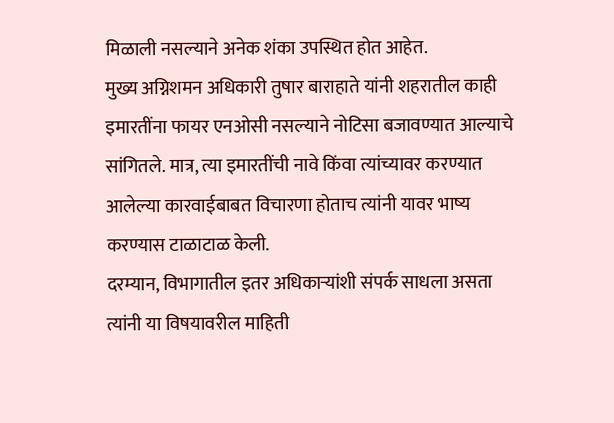मिळाली नसल्याने अनेक शंका उपस्थित होत आहेत.
मुख्य अग्निशमन अधिकारी तुषार बाराहाते यांनी शहरातील काही इमारतींना फायर एनओसी नसल्याने नोटिसा बजावण्यात आल्याचे सांगितले. मात्र, त्या इमारतींची नावे किंवा त्यांच्यावर करण्यात आलेल्या कारवाईबाबत विचारणा होताच त्यांनी यावर भाष्य करण्यास टाळाटाळ केली.
दरम्यान, विभागातील इतर अधिकाऱ्यांशी संपर्क साधला असता त्यांनी या विषयावरील माहिती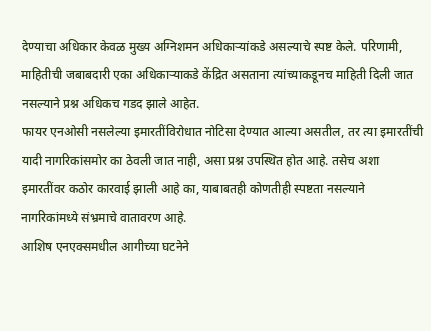देण्याचा अधिकार केवळ मुख्य अग्निशमन अधिकाऱ्यांकडे असल्याचे स्पष्ट केले. परिणामी, माहितीची जबाबदारी एका अधिकाऱ्याकडे केंद्रित असताना त्यांच्याकडूनच माहिती दिली जात नसल्याने प्रश्न अधिकच गडद झाले आहेत.
फायर एनओसी नसलेल्या इमारतींविरोधात नोटिसा देण्यात आल्या असतील, तर त्या इमारतींची यादी नागरिकांसमोर का ठेवली जात नाही, असा प्रश्न उपस्थित होत आहे. तसेच अशा इमारतींवर कठोर कारवाई झाली आहे का, याबाबतही कोणतीही स्पष्टता नसल्याने नागरिकांमध्ये संभ्रमाचे वातावरण आहे.
आशिष एनएक्समधील आगीच्या घटनेने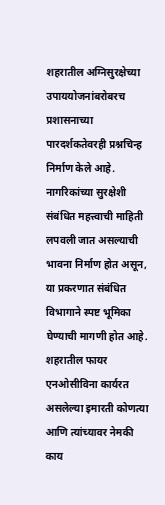शहरातील अग्निसुरक्षेच्या उपाययोजनांबरोबरच प्रशासनाच्या पारदर्शकतेवरही प्रश्नचिन्ह निर्माण केले आहे. नागरिकांच्या सुरक्षेशी संबंधित महत्त्वाची माहिती लपवली जात असल्याची भावना निर्माण होत असून, या प्रकरणात संबंधित विभागाने स्पष्ट भूमिका घेण्याची मागणी होत आहे.
शहरातील फायर एनओसीविना कार्यरत असलेल्या इमारती कोणत्या आणि त्यांच्यावर नेमकी काय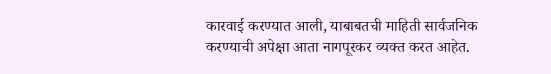कारवाई करण्यात आली, याबाबतची माहिती सार्वजनिक करण्याची अपेक्षा आता नागपूरकर व्यक्त करत आहेत.